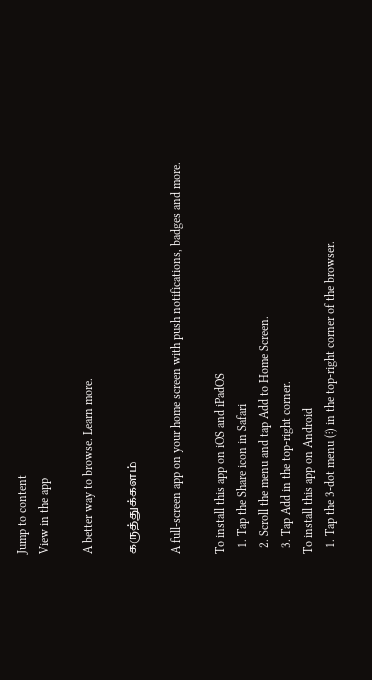Jump to content
View in the app

A better way to browse. Learn more.

கருத்துக்களம்

A full-screen app on your home screen with push notifications, badges and more.

To install this app on iOS and iPadOS
  1. Tap the Share icon in Safari
  2. Scroll the menu and tap Add to Home Screen.
  3. Tap Add in the top-right corner.
To install this app on Android
  1. Tap the 3-dot menu (⋮) in the top-right corner of the browser.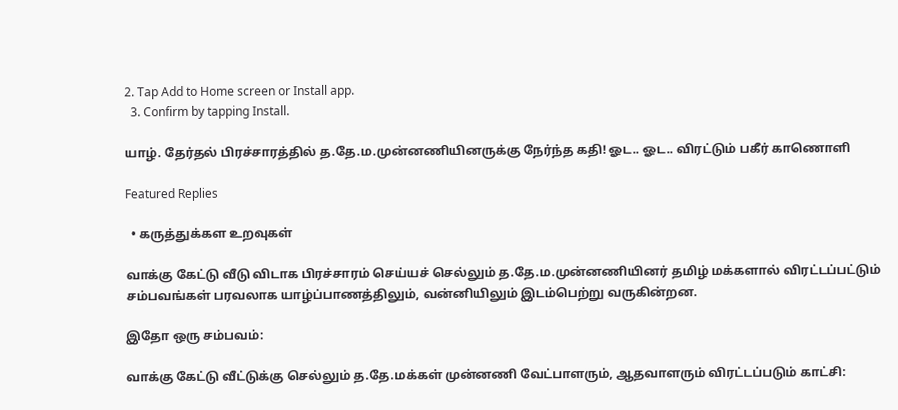2. Tap Add to Home screen or Install app.
  3. Confirm by tapping Install.

யாழ். தேர்தல் பிரச்சாரத்தில் த.தே.ம.முன்னணியினருக்கு நேர்ந்த கதி! ஓட.. ஓட.. விரட்டும் பகீர் காணொளி

Featured Replies

  • கருத்துக்கள உறவுகள்

வாக்கு கேட்டு வீடு விடாக பிரச்சாரம் செய்யச் செல்லும் த.தே.ம.முன்னணியினர் தமிழ் மக்களால் விரட்டப்பட்டும் சம்பவங்கள் பரவலாக யாழ்ப்பாணத்திலும், வன்னியிலும் இடம்பெற்று வருகின்றன.

இதோ ஒரு சம்பவம்:

வாக்கு கேட்டு வீட்டுக்கு செல்லும் த.தே.மக்கள் முன்னணி வேட்பாளரும், ஆதவாளரும் விரட்டப்படும் காட்சி: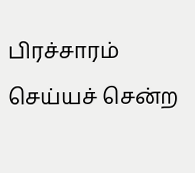பிரச்சாரம் செய்யச் சென்ற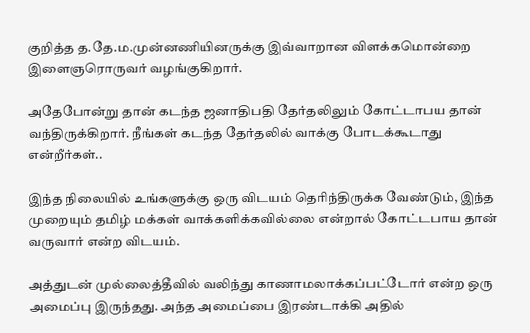குறித்த த.தே.ம.முன்னணியினருக்கு இவ்வாறான விளக்கமொன்றை இளைஞரொருவர் வழங்குகிறார்.

அதேபோன்று தான் கடந்த ஜனாதிபதி தேர்தலிலும் கோட்டாபய தான் வந்திருக்கிறார். நீங்கள் கடந்த தேர்தலில் வாக்கு போடக்கூடாது என்றீர்கள்..

இந்த நிலையில் உங்களுக்கு ஒரு விடயம் தெரிந்திருக்க வேண்டும், இந்த முறையும் தமிழ் மக்கள் வாக்களிக்கவில்லை என்றால் கோட்டபாய தான் வருவார் என்ற விடயம்.

அத்துடன் முல்லைத்தீவில் வலிந்து காணாமலாக்கப்பட்டோர் என்ற ஒரு அமைப்பு இருந்தது. அந்த அமைப்பை இரண்டாக்கி அதில்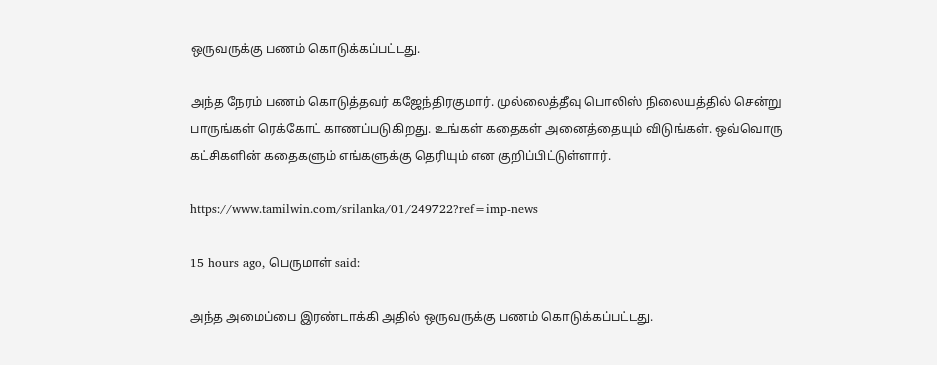ஒருவருக்கு பணம் கொடுக்கப்பட்டது.

அந்த நேரம் பணம் கொடுத்தவர் கஜேந்திரகுமார். முல்லைத்தீவு பொலிஸ் நிலையத்தில் சென்று பாருங்கள் ரெக்கோட் காணப்படுகிறது. உங்கள் கதைகள் அனைத்தையும் விடுங்கள். ஒவ்வொரு கட்சிகளின் கதைகளும் எங்களுக்கு தெரியும் என குறிப்பிட்டுள்ளார்.

https://www.tamilwin.com/srilanka/01/249722?ref=imp-news

15 hours ago, பெருமாள் said:

அந்த அமைப்பை இரண்டாக்கி அதில் ஒருவருக்கு பணம் கொடுக்கப்பட்டது.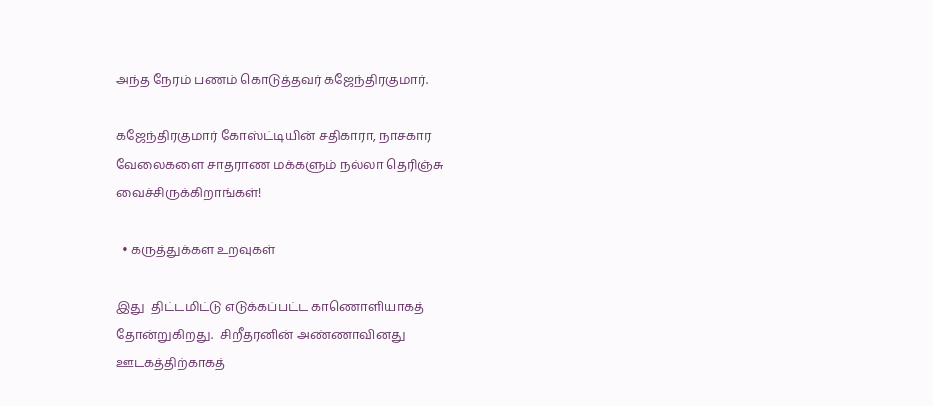அந்த நேரம் பணம் கொடுத்தவர் கஜேந்திரகுமார்.

கஜேந்திரகுமார் கோஸ்ட்டியின் சதிகாரா, நாசகார வேலைகளை சாதராண மக்களும் நல்லா தெரிஞ்சு வைச்சிருக்கிறாங்கள்!

  • கருத்துக்கள உறவுகள்

இது  திட்டமிட்டு எடுக்கப்பட்ட காணொளியாகத் தோன்றுகிறது.  சிறீதரனின் அண்ணாவினது ஊடகத்திற்காகத்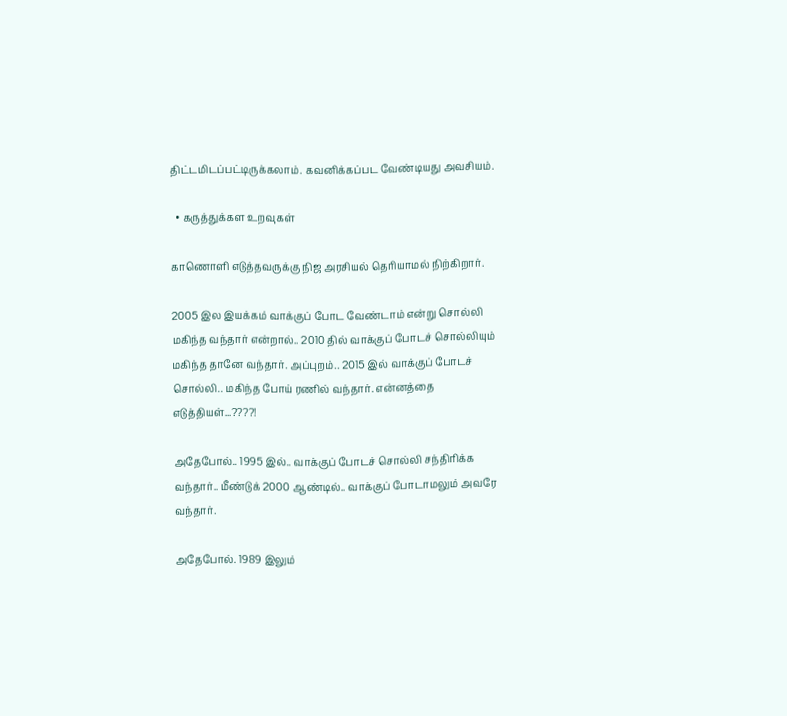திட்டமிடப்பட்டிருக்கலாம். கவனிக்கப்பட வேண்டியது அவசியம்.

  • கருத்துக்கள உறவுகள்

காணொளி எடுத்தவருக்கு நிஜ அரசியல் தெரியாமல் நிற்கிறார்.

2005 இல இயக்கம் வாக்குப் போட வேண்டாம் என்று சொல்லி மகிந்த வந்தார் என்றால்.. 2010 தில் வாக்குப் போடச் சொல்லியும் மகிந்த தானே வந்தார். அப்புறம்.. 2015 இல் வாக்குப் போடச் சொல்லி.. மகிந்த போய் ரணில் வந்தார். என்னத்தை எடுத்தியள்...????!

அதேபோல்.. 1995 இல்.. வாக்குப் போடச் சொல்லி சந்திரிக்க வந்தார்.. மீண்டுக் 2000 ஆண்டில்.. வாக்குப் போடாமலும் அவரே வந்தார்.

அதேபோல். 1989 இலும்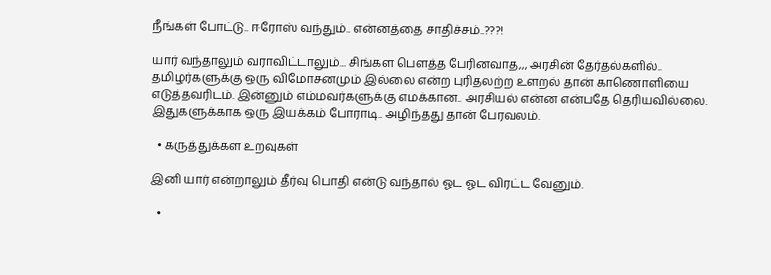நீங்கள் போட்டு.. ஈரோஸ் வந்தும்.. என்னத்தை சாதிச்சம்..???!

யார் வந்தாலும் வராவிட்டாலும்... சிங்கள பெளத்த பேரினவாத,,, அரசின் தேர்தல்களில்.. தமிழர்களுக்கு ஒரு விமோசனமும் இல்லை என்ற புரிதலற்ற உளறல் தான் காணொளியை எடுத்தவரிடம். இன்னும் எம்மவர்களுக்கு எமக்கான.. அரசியல் என்ன என்பதே தெரியவில்லை. இதுகளுக்காக ஒரு இயக்கம் போராடி.. அழிந்தது தான் பேரவலம்.

  • கருத்துக்கள உறவுகள்

இனி யார் என்றாலும் தீர்வு பொதி என்டு வந்தால் ஓட ஓட விரட்ட வேனும்.

  •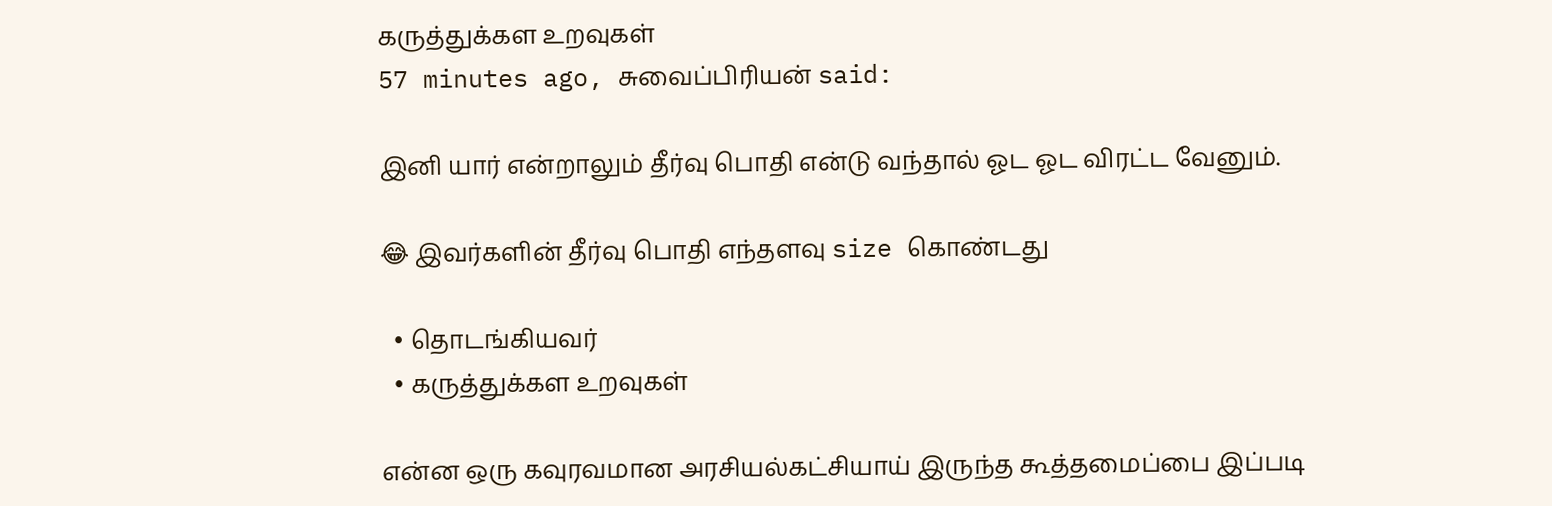கருத்துக்கள உறவுகள்
57 minutes ago, சுவைப்பிரியன் said:

இனி யார் என்றாலும் தீர்வு பொதி என்டு வந்தால் ஓட ஓட விரட்ட வேனும்.

😂 இவர்களின் தீர்வு பொதி எந்தளவு size கொண்டது

  • தொடங்கியவர்
  • கருத்துக்கள உறவுகள்

என்ன ஒரு கவுரவமான அரசியல்கட்சியாய் இருந்த கூத்தமைப்பை இப்படி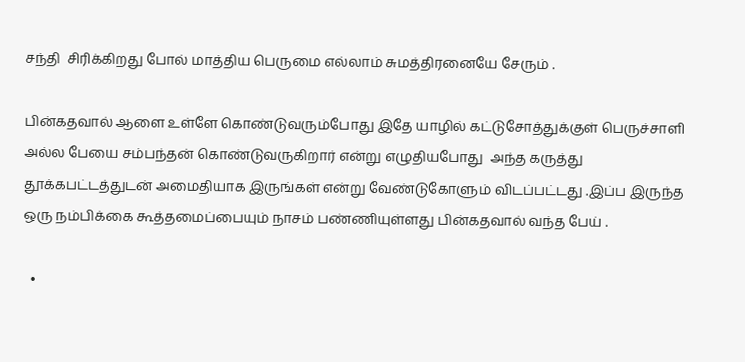சந்தி  சிரிக்கிறது போல் மாத்திய பெருமை எல்லாம் சுமத்திரனையே சேரும் .

பின்கதவால் ஆளை உள்ளே கொண்டுவரும்போது இதே யாழில் கட்டுசோத்துக்குள் பெருச்சாளி அல்ல பேயை சம்பந்தன் கொண்டுவருகிறார் என்று எழுதியபோது  அந்த கருத்து தூக்கபட்டத்துடன் அமைதியாக இருங்கள் என்று வேண்டுகோளும் விடப்பட்டது .இப்ப இருந்த ஒரு நம்பிக்கை கூத்தமைப்பையும் நாசம் பண்ணியுள்ளது பின்கதவால் வந்த பேய் .

  •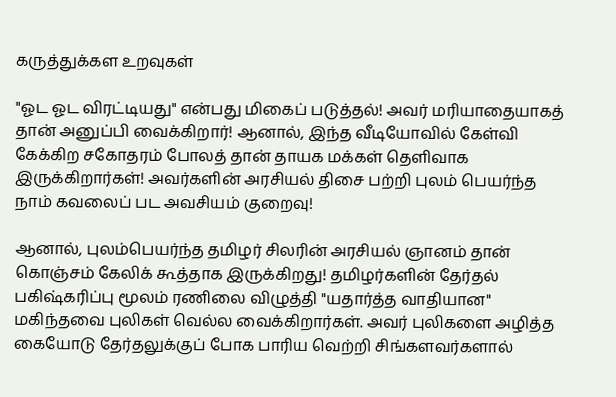கருத்துக்கள உறவுகள்

"ஓட ஓட விரட்டியது" என்பது மிகைப் படுத்தல்! அவர் மரியாதையாகத் தான் அனுப்பி வைக்கிறார்! ஆனால், இந்த வீடியோவில் கேள்வி கேக்கிற சகோதரம் போலத் தான் தாயக மக்கள் தெளிவாக இருக்கிறார்கள்! அவர்களின் அரசியல் திசை பற்றி புலம் பெயர்ந்த நாம் கவலைப் பட அவசியம் குறைவு!

ஆனால், புலம்பெயர்ந்த தமிழர் சிலரின் அரசியல் ஞானம் தான் கொஞ்சம் கேலிக் கூத்தாக இருக்கிறது! தமிழர்களின் தேர்தல் பகிஷ்கரிப்பு மூலம் ரணிலை விழுத்தி "யதார்த்த வாதியான" மகிந்தவை புலிகள் வெல்ல வைக்கிறார்கள். அவர் புலிகளை அழித்த கையோடு தேர்தலுக்குப் போக பாரிய வெற்றி சிங்களவர்களால்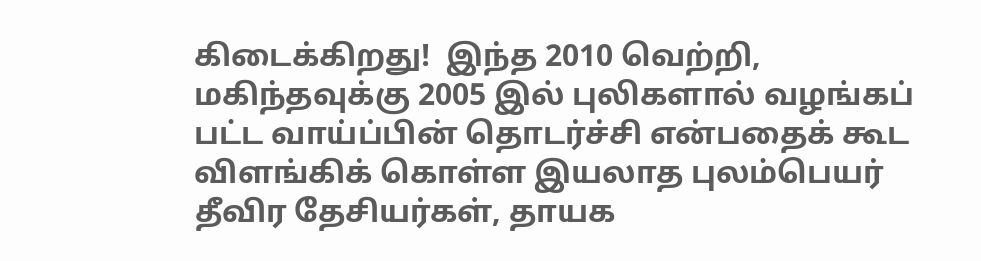கிடைக்கிறது!  இந்த 2010 வெற்றி, மகிந்தவுக்கு 2005 இல் புலிகளால் வழங்கப் பட்ட வாய்ப்பின் தொடர்ச்சி என்பதைக் கூட விளங்கிக் கொள்ள இயலாத புலம்பெயர் தீவிர தேசியர்கள், தாயக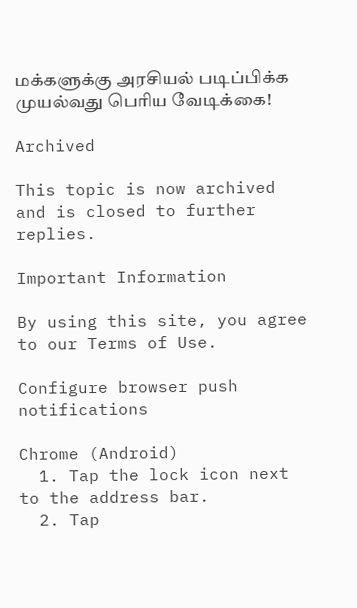மக்களுக்கு அரசியல் படிப்பிக்க முயல்வது பெரிய வேடிக்கை!

Archived

This topic is now archived and is closed to further replies.

Important Information

By using this site, you agree to our Terms of Use.

Configure browser push notifications

Chrome (Android)
  1. Tap the lock icon next to the address bar.
  2. Tap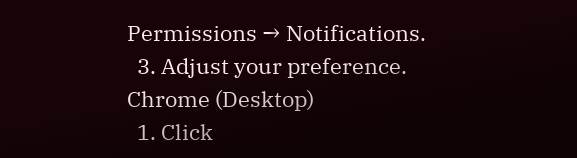Permissions → Notifications.
  3. Adjust your preference.
Chrome (Desktop)
  1. Click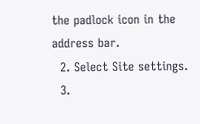the padlock icon in the address bar.
  2. Select Site settings.
  3.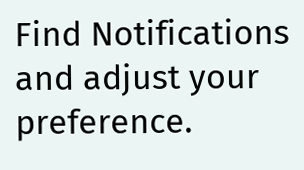Find Notifications and adjust your preference.